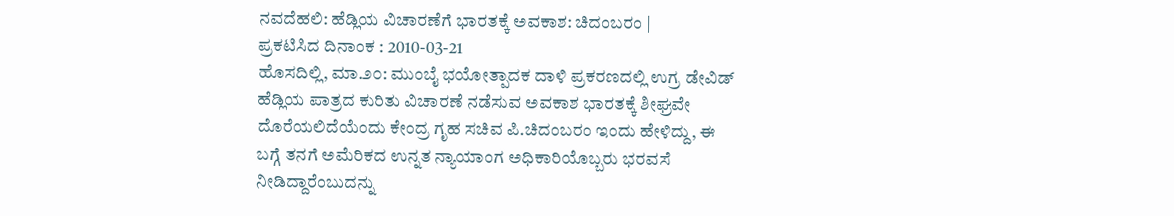ನವದೆಹಲಿ: ಹೆಡ್ಲಿಯ ವಿಚಾರಣೆಗೆ ಭಾರತಕ್ಕೆ ಅವಕಾಶ: ಚಿದಂಬರಂ |
ಪ್ರಕಟಿಸಿದ ದಿನಾಂಕ : 2010-03-21
ಹೊಸದಿಲ್ಲಿ, ಮಾ.೨೦: ಮುಂಬೈ ಭಯೋತ್ಪಾದಕ ದಾಳಿ ಪ್ರಕರಣದಲ್ಲಿ ಉಗ್ರ ಡೇವಿಡ್ ಹೆಡ್ಲಿಯ ಪಾತ್ರದ ಕುರಿತು ವಿಚಾರಣೆ ನಡೆಸುವ ಅವಕಾಶ ಭಾರತಕ್ಕೆ ಶೀಘ್ರವೇ ದೊರೆಯಲಿದೆಯೆಂದು ಕೇಂದ್ರ ಗೃಹ ಸಚಿವ ಪಿ.ಚಿದಂಬರಂ ಇಂದು ಹೇಳಿದ್ದು, ಈ ಬಗ್ಗೆ ತನಗೆ ಅಮೆರಿಕದ ಉನ್ನತ ನ್ಯಾಯಾಂಗ ಅಧಿಕಾರಿಯೊಬ್ಬರು ಭರವಸೆ ನೀಡಿದ್ದಾರೆಂಬುದನ್ನು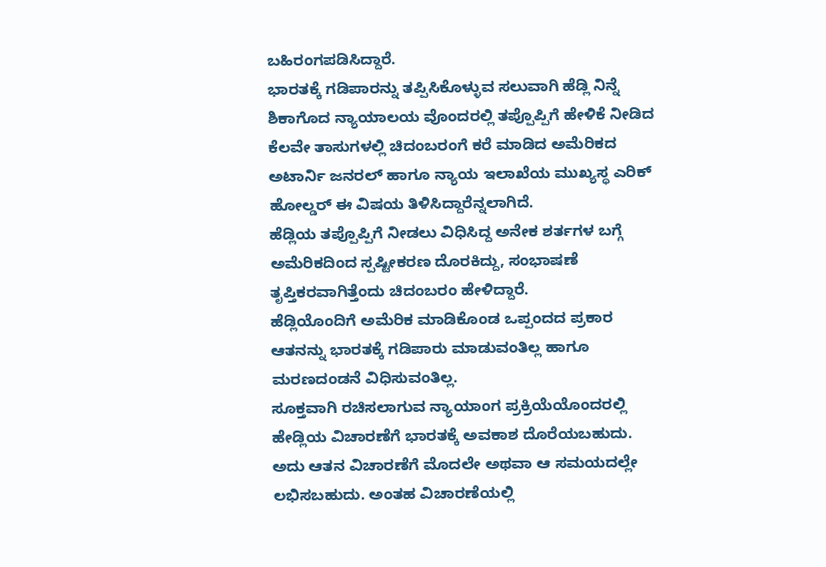ಬಹಿರಂಗಪಡಿಸಿದ್ದಾರೆ.
ಭಾರತಕ್ಕೆ ಗಡಿಪಾರನ್ನು ತಪ್ಪಿಸಿಕೊಳ್ಳುವ ಸಲುವಾಗಿ ಹೆಡ್ಲಿ ನಿನ್ನೆ ಶಿಕಾಗೊದ ನ್ಯಾಯಾಲಯ ವೊಂದರಲ್ಲಿ ತಪ್ಪೊಪ್ಪಿಗೆ ಹೇಳಿಕೆ ನೀಡಿದ ಕೆಲವೇ ತಾಸುಗಳಲ್ಲಿ ಚಿದಂಬರಂಗೆ ಕರೆ ಮಾಡಿದ ಅಮೆರಿಕದ ಅಟಾರ್ನಿ ಜನರಲ್ ಹಾಗೂ ನ್ಯಾಯ ಇಲಾಖೆಯ ಮುಖ್ಯಸ್ಥ ಎರಿಕ್ ಹೋಲ್ಡರ್ ಈ ವಿಷಯ ತಿಳಿಸಿದ್ದಾರೆನ್ನಲಾಗಿದೆ.
ಹೆಡ್ಲಿಯ ತಪ್ಪೊಪ್ಪಿಗೆ ನೀಡಲು ವಿಧಿಸಿದ್ದ ಅನೇಕ ಶರ್ತಗಳ ಬಗ್ಗೆ ಅಮೆರಿಕದಿಂದ ಸ್ಪಷ್ಟೀಕರಣ ದೊರಕಿದ್ದು, ಸಂಭಾಷಣೆ ತೃಪ್ತಿಕರವಾಗಿತ್ತೆಂದು ಚಿದಂಬರಂ ಹೇಳಿದ್ದಾರೆ.
ಹೆಡ್ಲಿಯೊಂದಿಗೆ ಅಮೆರಿಕ ಮಾಡಿಕೊಂಡ ಒಪ್ಪಂದದ ಪ್ರಕಾರ ಆತನನ್ನು ಭಾರತಕ್ಕೆ ಗಡಿಪಾರು ಮಾಡುವಂತಿಲ್ಲ ಹಾಗೂ ಮರಣದಂಡನೆ ವಿಧಿಸುವಂತಿಲ್ಲ.
ಸೂಕ್ತವಾಗಿ ರಚಿಸಲಾಗುವ ನ್ಯಾಯಾಂಗ ಪ್ರಕ್ರಿಯೆಯೊಂದರಲ್ಲಿ ಹೇಡ್ಲಿಯ ವಿಚಾರಣೆಗೆ ಭಾರತಕ್ಕೆ ಅವಕಾಶ ದೊರೆಯಬಹುದು. ಅದು ಆತನ ವಿಚಾರಣೆಗೆ ಮೊದಲೇ ಅಥವಾ ಆ ಸಮಯದಲ್ಲೇ ಲಭಿಸಬಹುದು. ಅಂತಹ ವಿಚಾರಣೆಯಲ್ಲಿ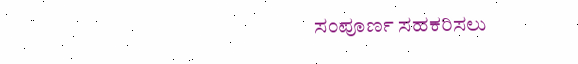ಸಂಪೂರ್ಣ ಸಹಕರಿಸಲು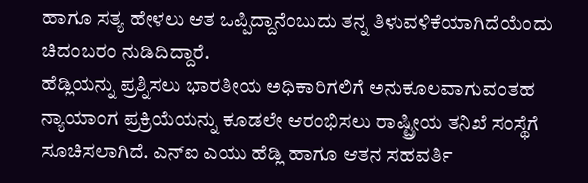ಹಾಗೂ ಸತ್ಯ ಹೇಳಲು ಆತ ಒಪ್ಪಿದ್ದಾನೆಂಬುದು ತನ್ನ ತಿಳುವಳಿಕೆಯಾಗಿದೆಯೆಂದು ಚಿದಂಬರಂ ನುಡಿದಿದ್ದಾರೆ.
ಹೆಡ್ಲಿಯನ್ನು ಪ್ರಶ್ನಿಸಲು ಭಾರತೀಯ ಅಧಿಕಾರಿಗಲಿಗೆ ಅನುಕೂಲವಾಗುವಂತಹ ನ್ಯಾಯಾಂಗ ಪ್ರಕ್ರಿಯೆಯನ್ನು ಕೂಡಲೇ ಆರಂಭಿಸಲು ರಾಷ್ಟ್ರೀಯ ತನಿಖೆ ಸಂಸ್ಥೆಗೆ ಸೂಚಿಸಲಾಗಿದೆ. ಎನ್ಐ ಎಯು ಹೆಡ್ಲಿ ಹಾಗೂ ಆತನ ಸಹವರ್ತಿ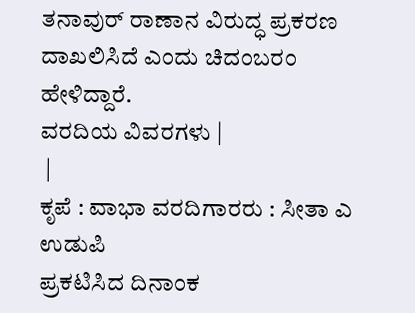ತನಾವುರ್ ರಾಣಾನ ವಿರುದ್ಧ ಪ್ರಕರಣ ದಾಖಲಿಸಿದೆ ಎಂದು ಚಿದಂಬರಂ ಹೇಳಿದ್ದಾರೆ.
ವರದಿಯ ವಿವರಗಳು |
 |
ಕೃಪೆ : ವಾಭಾ ವರದಿಗಾರರು : ಸೀತಾ ಎ ಉಡುಪಿ
ಪ್ರಕಟಿಸಿದ ದಿನಾಂಕ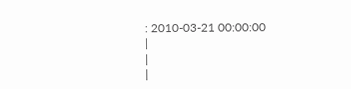: 2010-03-21 00:00:00
|
|
|